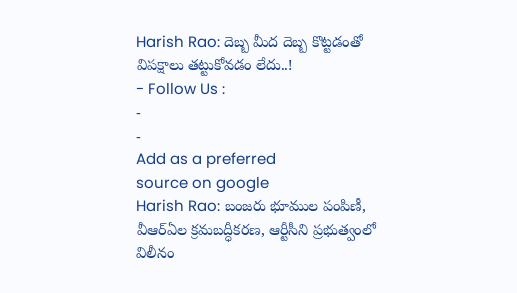Harish Rao: దెబ్బ మీద దెబ్బ కొట్టడంతో విపక్షాలు తట్టుకోవడం లేదు..!
- Follow Us :
-
-
Add as a preferred
source on google
Harish Rao: బంజరు భూముల పంపిణీ, వీఆర్ఏల క్రమబద్ధీకరణ, ఆర్టీసీని ప్రభుత్వంలో విలీనం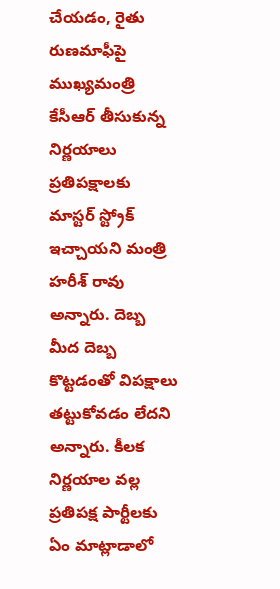చేయడం, రైతు రుణమాఫీపై ముఖ్యమంత్రి కేసీఆర్ తీసుకున్న నిర్ణయాలు ప్రతిపక్షాలకు మాస్టర్ స్ట్రోక్ ఇచ్చాయని మంత్రి హరీశ్ రావు అన్నారు. దెబ్బ మీద దెబ్బ కొట్టడంతో విపక్షాలు తట్టుకోవడం లేదని అన్నారు. కీలక నిర్ణయాల వల్ల ప్రతిపక్ష పార్టీలకు ఏం మాట్లాడాలో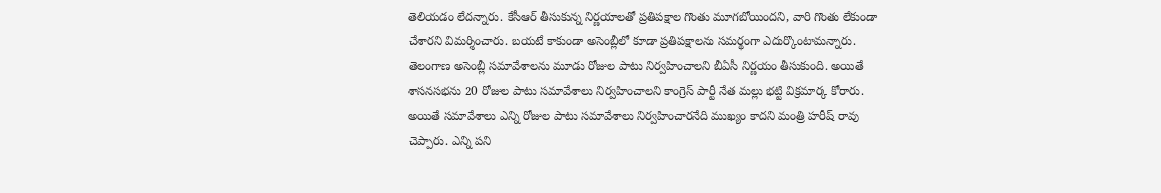తెలియడం లేదన్నారు. కేసీఆర్ తీసుకున్న నిర్ణయాలతో ప్రతిపక్షాల గొంతు మూగబోయిందని, వారి గొంతు లేకుండా చేశారని విమర్శించారు. బయటే కాకుండా అసెంబ్లీలో కూడా ప్రతిపక్షాలను సమర్థంగా ఎదుర్కొంటామన్నారు. తెలంగాణ అసెంబ్లీ సమావేశాలను మూడు రోజుల పాటు నిర్వహించాలని బీఏసీ నిర్ణయం తీసుకుంది. అయితే శాసనసభను 20 రోజుల పాటు సమావేశాలు నిర్వహించాలని కాంగ్రెస్ పార్టీ నేత మల్లు భట్టి విక్రమార్క కోరారు. అయితే సమావేశాలు ఎన్ని రోజుల పాటు సమావేశాలు నిర్వహించారనేది ముఖ్యం కాదని మంత్రి హరీష్ రావు చెప్పారు. ఎన్ని పని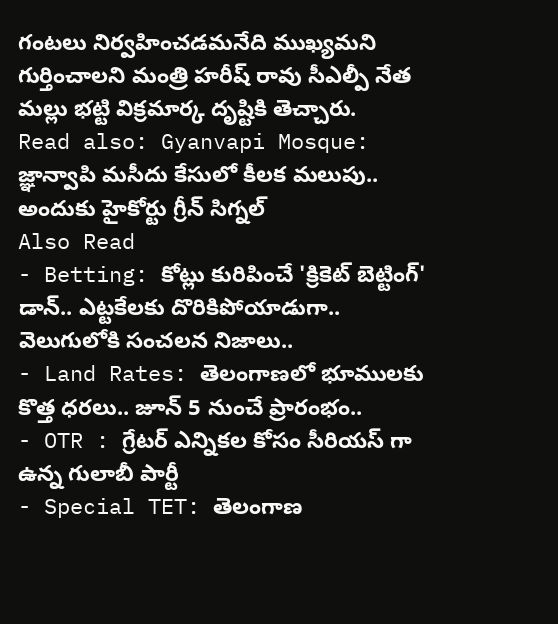గంటలు నిర్వహించడమనేది ముఖ్యమని గుర్తించాలని మంత్రి హరీష్ రావు సీఎల్పీ నేత మల్లు భట్టి విక్రమార్క దృష్టికి తెచ్చారు.
Read also: Gyanvapi Mosque: జ్ఞాన్వాపి మసీదు కేసులో కీలక మలుపు.. అందుకు హైకోర్టు గ్రీన్ సిగ్నల్
Also Read
- Betting: కోట్లు కురిపించే 'క్రికెట్ బెట్టింగ్' డాన్.. ఎట్టకేలకు దొరికిపోయాడుగా.. వెలుగులోకి సంచలన నిజాలు..
- Land Rates: తెలంగాణలో భూములకు కొత్త ధరలు.. జూన్ 5 నుంచే ప్రారంభం..
- OTR : గ్రేటర్ ఎన్నికల కోసం సీరియస్ గా ఉన్న గులాబీ పార్టీ
- Special TET: తెలంగాణ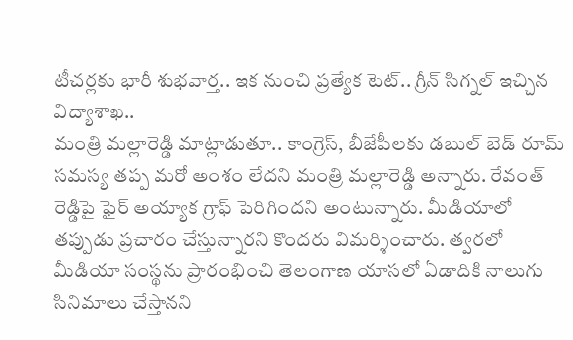టీచర్లకు భారీ శుభవార్త.. ఇక నుంచి ప్రత్యేక టెట్.. గ్రీన్ సిగ్నల్ ఇచ్చిన విద్యాశాఖ..
మంత్రి మల్లారెడ్డి మాట్లాడుతూ.. కాంగ్రెస్, బీజేపీలకు డబుల్ బెడ్ రూమ్ సమస్య తప్ప మరో అంశం లేదని మంత్రి మల్లారెడ్డి అన్నారు. రేవంత్ రెడ్డిపై ఫైర్ అయ్యాక గ్రాఫ్ పెరిగిందని అంటున్నారు. మీడియాలో తప్పుడు ప్రచారం చేస్తున్నారని కొందరు విమర్శించారు. త్వరలో మీడియా సంస్థను ప్రారంభించి తెలంగాణ యాసలో ఏడాదికి నాలుగు సినిమాలు చేస్తానని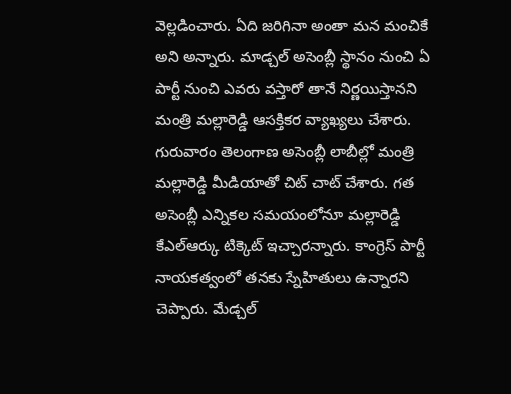వెల్లడించారు. ఏది జరిగినా అంతా మన మంచికే అని అన్నారు. మాడ్చల్ అసెంబ్లీ స్థానం నుంచి ఏ పార్టీ నుంచి ఎవరు వస్తారో తానే నిర్ణయిస్తానని మంత్రి మల్లారెడ్డి ఆసక్తికర వ్యాఖ్యలు చేశారు. గురువారం తెలంగాణ అసెంబ్లీ లాబీల్లో మంత్రి మల్లారెడ్డి మీడియాతో చిట్ చాట్ చేశారు. గత అసెంబ్లీ ఎన్నికల సమయంలోనూ మల్లారెడ్డి కేఎల్ఆర్కు టిక్కెట్ ఇచ్చారన్నారు. కాంగ్రెస్ పార్టీ నాయకత్వంలో తనకు స్నేహితులు ఉన్నారని చెప్పారు. మేడ్చల్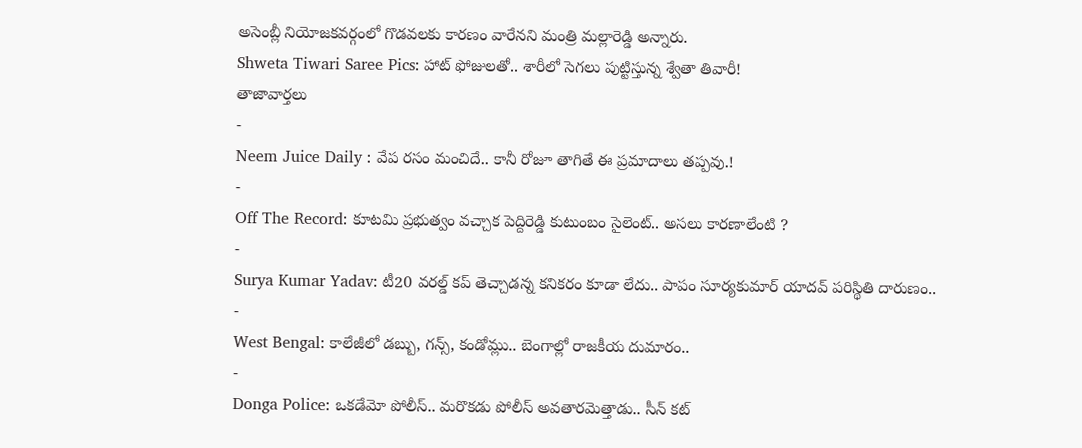అసెంబ్లీ నియోజకవర్గంలో గొడవలకు కారణం వారేనని మంత్రి మల్లారెడ్డి అన్నారు.
Shweta Tiwari Saree Pics: హాట్ ఫోజులతో.. శారీలో సెగలు పుట్టిస్తున్న శ్వేతా తివారీ!
తాజావార్తలు
-
Neem Juice Daily : వేప రసం మంచిదే.. కానీ రోజూ తాగితే ఈ ప్రమాదాలు తప్పవు.!
-
Off The Record: కూటమి ప్రభుత్వం వచ్చాక పెద్దిరెడ్డి కుటుంబం సైలెంట్.. అసలు కారణాలేంటి ?
-
Surya Kumar Yadav: టీ20 వరల్డ్ కప్ తెచ్చాడన్న కనికరం కూడా లేదు.. పాపం సూర్యకుమార్ యాదవ్ పరిస్థితి దారుణం..
-
West Bengal: కాలేజీలో డబ్బు, గన్స్, కండోమ్లు.. బెంగాల్లో రాజకీయ దుమారం..
-
Donga Police: ఒకడేమో పోలీస్.. మరొకడు పోలీస్ అవతారమెత్తాడు.. సీన్ కట్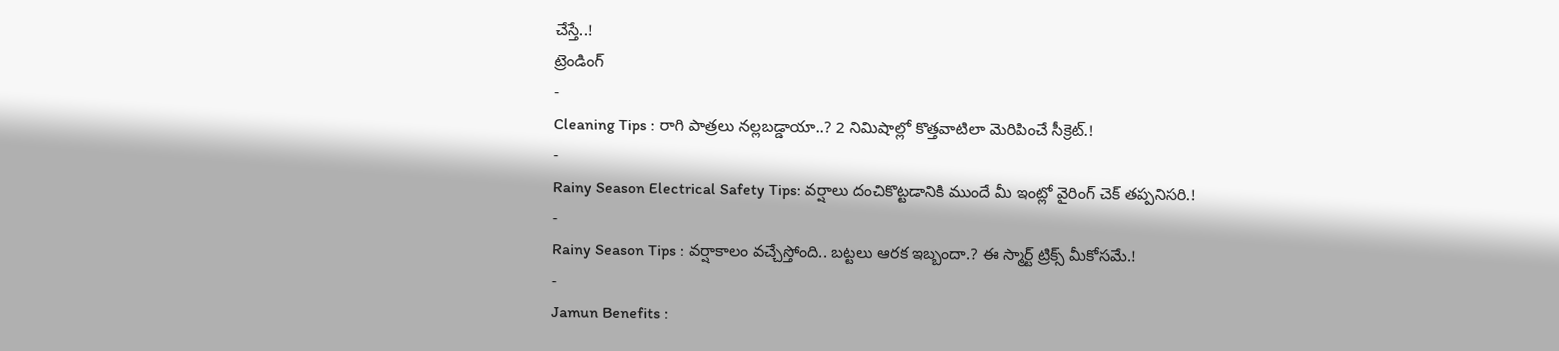చేస్తే..!
ట్రెండింగ్
-
Cleaning Tips : రాగి పాత్రలు నల్లబడ్డాయా..? 2 నిమిషాల్లో కొత్తవాటిలా మెరిపించే సీక్రెట్.!
-
Rainy Season Electrical Safety Tips: వర్షాలు దంచికొట్టడానికి ముందే మీ ఇంట్లో వైరింగ్ చెక్ తప్పనిసరి.!
-
Rainy Season Tips : వర్షాకాలం వచ్చేస్తోంది.. బట్టలు ఆరక ఇబ్బందా.? ఈ స్మార్ట్ ట్రిక్స్ మీకోసమే.!
-
Jamun Benefits :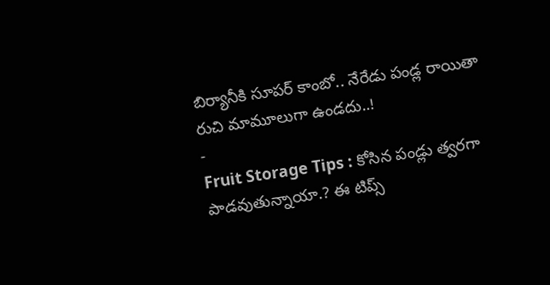బిర్యానీకి సూపర్ కాంబో.. నేరేడు పండ్ల రాయితా రుచి మామూలుగా ఉండదు..!
-
Fruit Storage Tips : కోసిన పండ్లు త్వరగా పాడవుతున్నాయా.? ఈ టిప్స్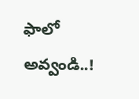ఫాలో అవ్వండి..!